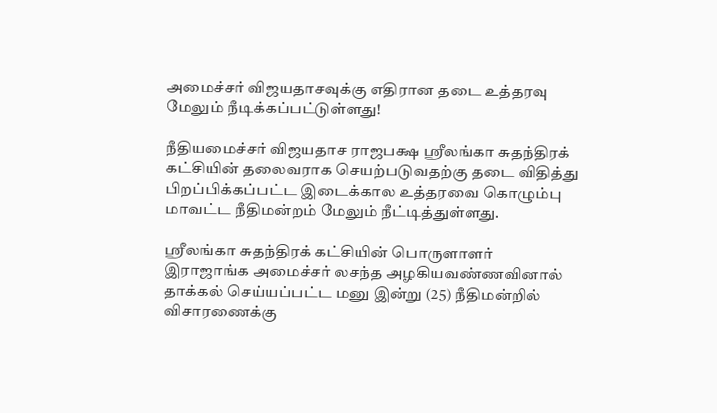அமைச்சர் விஜயதாசவுக்கு எதிரான தடை உத்தரவு மேலும் நீடிக்கப்பட்டுள்ளது!

நீதியமைச்சர் விஜயதாச ராஜபக்ஷ ஸ்ரீலங்கா சுதந்திரக் கட்சியின் தலைவராக செயற்படுவதற்கு தடை விதித்து பிறப்பிக்கப்பட்ட இடைக்கால உத்தரவை கொழும்பு மாவட்ட நீதிமன்றம் மேலும் நீட்டித்துள்ளது.

ஸ்ரீலங்கா சுதந்திரக் கட்சியின் பொருளாளர் இராஜாங்க அமைச்சர் லசந்த அழகியவண்ணவினால் தாக்கல் செய்யப்பட்ட மனு இன்று (25) நீதிமன்றில் விசாரணைக்கு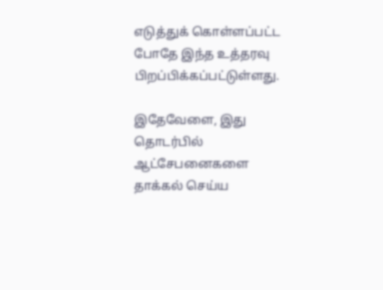எடுத்துக் கொள்ளப்பட்ட போதே இந்த உத்தரவு பிறப்பிக்கப்பட்டுள்ளது.

இதேவேளை, இது தொடர்பில் ஆட்சேபனைகளை தாக்கல் செய்ய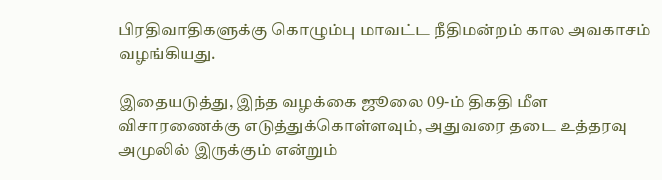பிரதிவாதிகளுக்கு கொழும்பு மாவட்ட நீதிமன்றம் கால அவகாசம் வழங்கியது.

இதையடுத்து, இந்த வழக்கை ஜூலை 09-ம் திகதி மீள விசாரணைக்கு எடுத்துக்கொள்ளவும், அதுவரை தடை உத்தரவு அமுலில் இருக்கும் என்றும்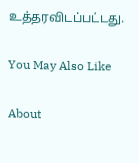உத்தரவிடப்பட்டது.

You May Also Like

About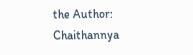the Author: Chaithannya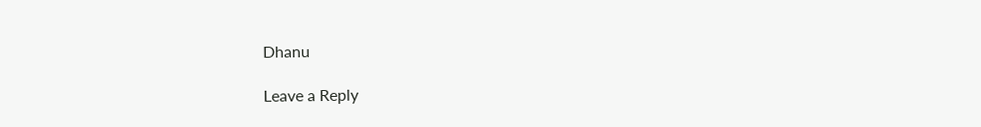Dhanu

Leave a Reply